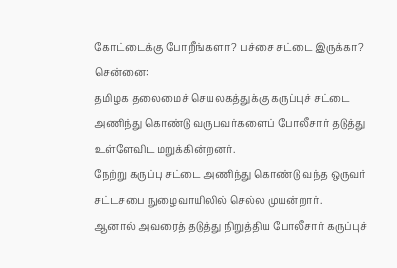கோட்டைக்கு போறீங்களா? பச்சை சட்டை இருக்கா?
சென்னை:
தமிழக தலைமைச் செயலகத்துக்கு கருப்புச் சட்டை அணிந்து கொண்டு வருபவர்களைப் போலீசார் தடுத்து உள்ளேவிட மறுக்கின்றனர்.
நேற்று கருப்பு சட்டை அணிந்து கொண்டு வந்த ஒருவர் சட்டசபை நுழைவாயிலில் செல்ல முயன்றார்.
ஆனால் அவரைத் தடுத்து நிறுத்திய போலீசார் கருப்புச்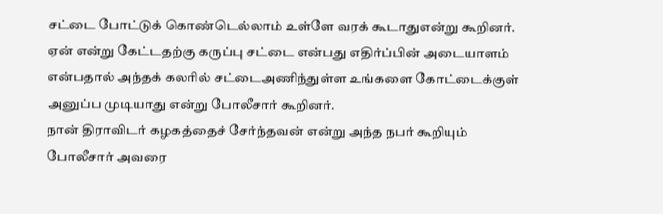சட்டை போட்டுக் கொண்டெல்லாம் உள்ளே வரக் கூடாதுஎன்று கூறினர்.
ஏன் என்று கேட்டதற்கு கருப்பு சட்டை என்பது எதிர்ப்பின் அடையாளம் என்பதால் அந்தக் கலரில் சட்டைஅணிந்துள்ள உங்களை கோட்டைக்குள் அனுப்ப முடியாது என்று போலீசார் கூறினர்.
நான் திராவிடர் கழகத்தைச் சேர்ந்தவன் என்று அந்த நபர் கூறியும் போலீசார் அவரை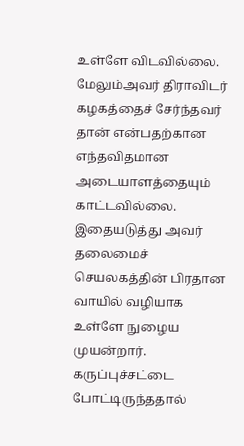உள்ளே விடவில்லை. மேலும்அவர் திராவிடர் கழகத்தைச் சேர்ந்தவர் தான் என்பதற்கான எந்தவிதமான அடையாளத்தையும் காட்டவில்லை.
இதையடுத்து அவர் தலைமைச் செயலகத்தின் பிரதான வாயில் வழியாக உள்ளே நுழைய முயன்றார். கருப்புச்சட்டை போட்டிருந்ததால்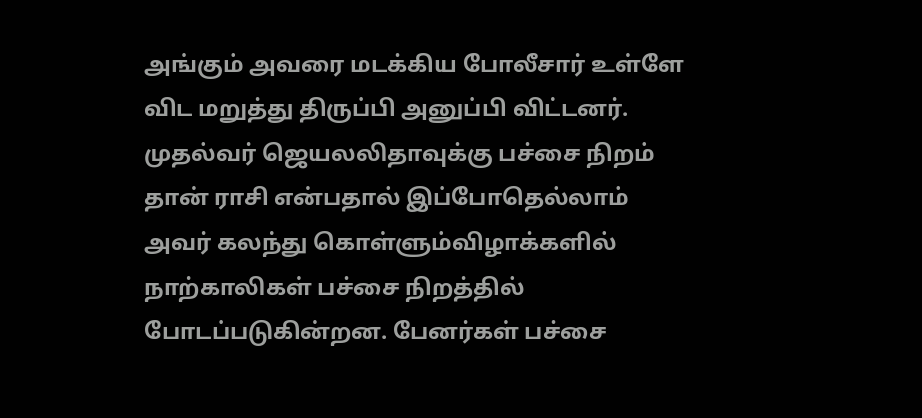அங்கும் அவரை மடக்கிய போலீசார் உள்ளே விட மறுத்து திருப்பி அனுப்பி விட்டனர்.
முதல்வர் ஜெயலலிதாவுக்கு பச்சை நிறம் தான் ராசி என்பதால் இப்போதெல்லாம் அவர் கலந்து கொள்ளும்விழாக்களில் நாற்காலிகள் பச்சை நிறத்தில் போடப்படுகின்றன. பேனர்கள் பச்சை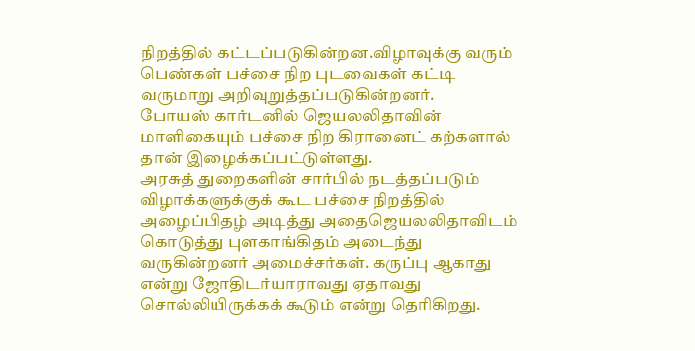நிறத்தில் கட்டப்படுகின்றன.விழாவுக்கு வரும் பெண்கள் பச்சை நிற புடவைகள் கட்டி வருமாறு அறிவுறுத்தப்படுகின்றனர்.
போயஸ் கார்டனில் ஜெயலலிதாவின் மாளிகையும் பச்சை நிற கிரானைட் கற்களால் தான் இழைக்கப்பட்டுள்ளது.
அரசுத் துறைகளின் சார்பில் நடத்தப்படும் விழாக்களுக்குக் கூட பச்சை நிறத்தில் அழைப்பிதழ் அடித்து அதைஜெயலலிதாவிடம் கொடுத்து புளகாங்கிதம் அடைந்து வருகின்றனர் அமைச்சர்கள். கருப்பு ஆகாது என்று ஜோதிடர்யாராவது ஏதாவது சொல்லியிருக்கக் கூடும் என்று தெரிகிறது.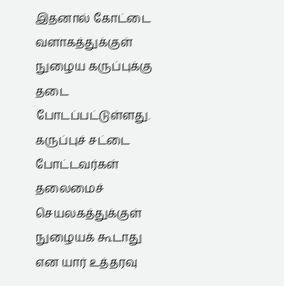இதனால் கோட்டை வளாகத்துக்குள் நுழைய கருப்புக்கு தடை போடப்பட்டுள்ளது.
கருப்புச் சட்டை போட்டவர்கள் தலைமைச் செயலகத்துக்குள் நுழையக் கூடாது என யார் உத்தரவு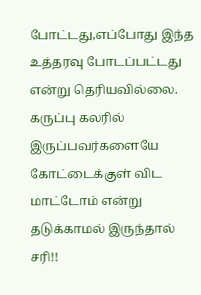போட்டது,எப்போது இந்த உத்தரவு போடப்பட்டது என்று தெரியவில்லை.
கருப்பு கலரில் இருப்பவர்களையே கோட்டைக்குள் விட மாட்டோம் என்று தடுக்காமல் இருந்தால் சரி!!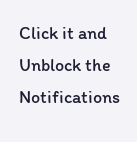Click it and Unblock the Notifications